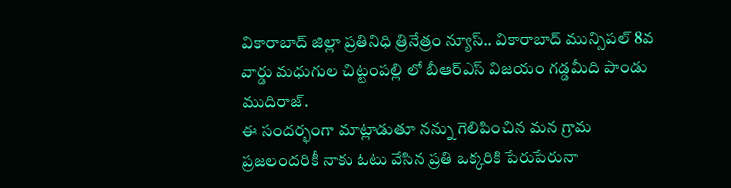వికారాబాద్ జిల్లా ప్రతినిధి త్రినేత్రం న్యూస్.. వికారాబాద్ మున్సిపల్ 8వ వార్డు మధుగుల చిట్టంపల్లి లో బీఆర్ఎస్ విజయం గడ్డమీది పాండు ముదిరాజ్.
ఈ సందర్భంగా మాట్లాడుతూ నన్ను గెలిపించిన మన గ్రామ ప్రజలందరికీ నాకు ఓటు వేసిన ప్రతి ఒక్కరికి పేరుపేరునా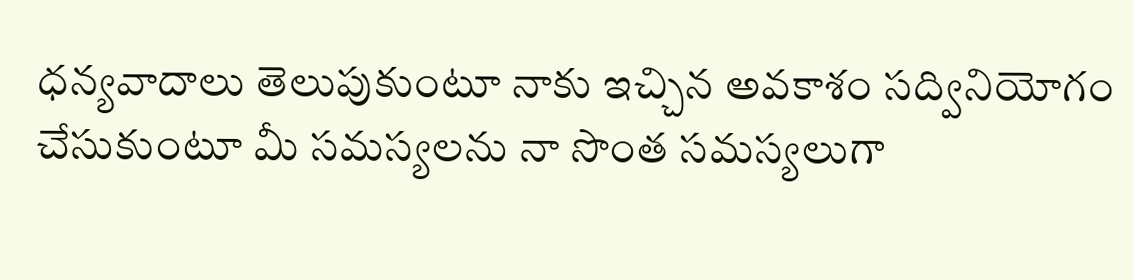ధన్యవాదాలు తెలుపుకుంటూ నాకు ఇచ్చిన అవకాశం సద్వినియోగం చేసుకుంటూ మీ సమస్యలను నా సొంత సమస్యలుగా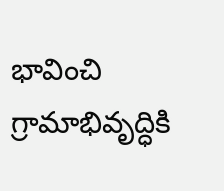భావించి గ్రామాభివృద్ధికి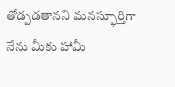తోడ్పడతానని మనస్ఫూర్తిగా నేను మీకు హామీ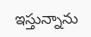ఇస్తున్నాను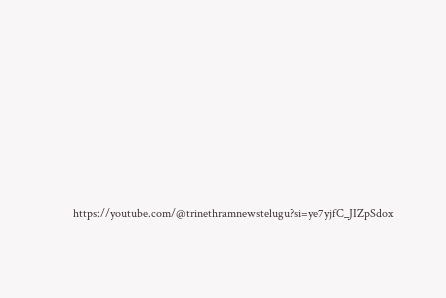https://youtube.com/@trinethramnewstelugu?si=ye7yjfC_JIZpSdox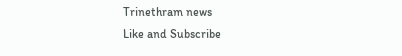Trinethram news
Like and Subscribe